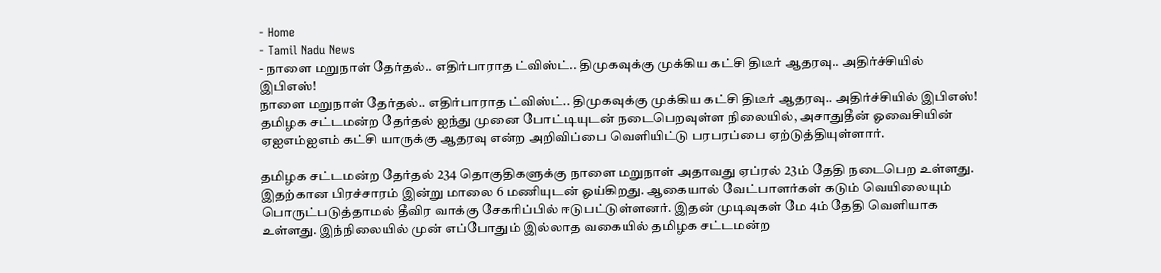- Home
- Tamil Nadu News
- நாளை மறுநாள் தேர்தல்.. எதிர்பாராத ட்விஸ்ட்.. திமுகவுக்கு முக்கிய கட்சி திடீர் ஆதரவு.. அதிர்ச்சியில் இபிஎஸ்!
நாளை மறுநாள் தேர்தல்.. எதிர்பாராத ட்விஸ்ட்.. திமுகவுக்கு முக்கிய கட்சி திடீர் ஆதரவு.. அதிர்ச்சியில் இபிஎஸ்!
தமிழக சட்டமன்ற தேர்தல் ஐந்து முனை போட்டியுடன் நடைபெறவுள்ள நிலையில், அசாதுதீன் ஓவைசியின் ஏஐஎம்ஐஎம் கட்சி யாருக்கு ஆதரவு என்ற அறிவிப்பை வெளியிட்டு பரபரப்பை ஏற்டுத்தியுள்ளார்.

தமிழக சட்டமன்ற தேர்தல் 234 தொகுதிகளுக்கு நாளை மறுநாள் அதாவது ஏப்ரல் 23ம் தேதி நடைபெற உள்ளது. இதற்கான பிரச்சாரம் இன்று மாலை 6 மணியுடன் ஓய்கிறது. ஆகையால் வேட்பாளர்கள் கடும் வெயிலையும் பொருட்படுத்தாமல் தீவிர வாக்கு சேகரிப்பில் ஈடுபட்டுள்ளனர். இதன் முடிவுகள் மே 4ம் தேதி வெளியாக உள்ளது. இந்நிலையில் முன் எப்போதும் இல்லாத வகையில் தமிழக சட்டமன்ற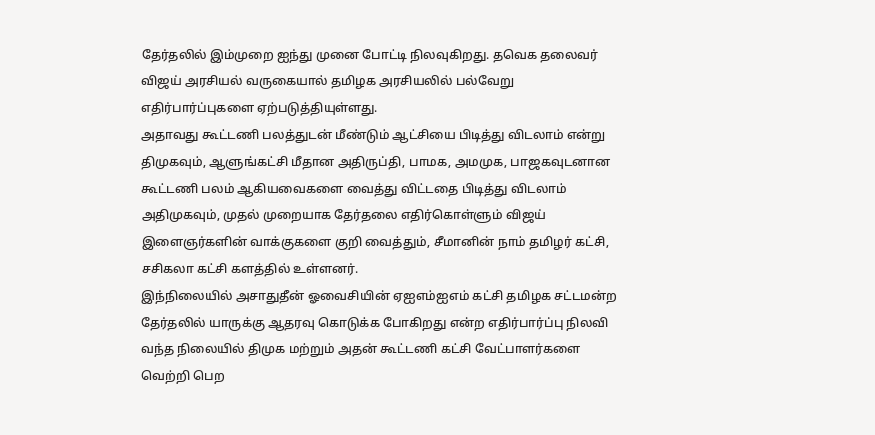தேர்தலில் இம்முறை ஐந்து முனை போட்டி நிலவுகிறது. தவெக தலைவர் விஜய் அரசியல் வருகையால் தமிழக அரசியலில் பல்வேறு எதிர்பார்ப்புகளை ஏற்படுத்தியுள்ளது.
அதாவது கூட்டணி பலத்துடன் மீண்டும் ஆட்சியை பிடித்து விடலாம் என்று திமுகவும், ஆளுங்கட்சி மீதான அதிருப்தி, பாமக, அமமுக, பாஜகவுடனான கூட்டணி பலம் ஆகியவைகளை வைத்து விட்டதை பிடித்து விடலாம் அதிமுகவும், முதல் முறையாக தேர்தலை எதிர்கொள்ளும் விஜய் இளைஞர்களின் வாக்குகளை குறி வைத்தும், சீமானின் நாம் தமிழர் கட்சி, சசிகலா கட்சி களத்தில் உள்ளனர்.
இந்நிலையில் அசாதுதீன் ஓவைசியின் ஏஐஎம்ஐஎம் கட்சி தமிழக சட்டமன்ற தேர்தலில் யாருக்கு ஆதரவு கொடுக்க போகிறது என்ற எதிர்பார்ப்பு நிலவி வந்த நிலையில் திமுக மற்றும் அதன் கூட்டணி கட்சி வேட்பாளர்களை வெற்றி பெற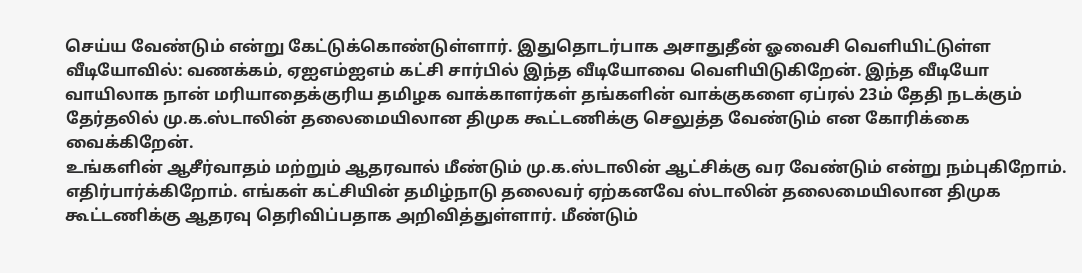செய்ய வேண்டும் என்று கேட்டுக்கொண்டுள்ளார். இதுதொடர்பாக அசாதுதீன் ஓவைசி வெளியிட்டுள்ள வீடியோவில்: வணக்கம், ஏஐஎம்ஐஎம் கட்சி சார்பில் இந்த வீடியோவை வெளியிடுகிறேன். இந்த வீடியோ வாயிலாக நான் மரியாதைக்குரிய தமிழக வாக்காளர்கள் தங்களின் வாக்குகளை ஏப்ரல் 23ம் தேதி நடக்கும் தேர்தலில் மு.க.ஸ்டாலின் தலைமையிலான திமுக கூட்டணிக்கு செலுத்த வேண்டும் என கோரிக்கை வைக்கிறேன்.
உங்களின் ஆசீர்வாதம் மற்றும் ஆதரவால் மீண்டும் மு.க.ஸ்டாலின் ஆட்சிக்கு வர வேண்டும் என்று நம்புகிறோம். எதிர்பார்க்கிறோம். எங்கள் கட்சியின் தமிழ்நாடு தலைவர் ஏற்கனவே ஸ்டாலின் தலைமையிலான திமுக கூட்டணிக்கு ஆதரவு தெரிவிப்பதாக அறிவித்துள்ளார். மீண்டும்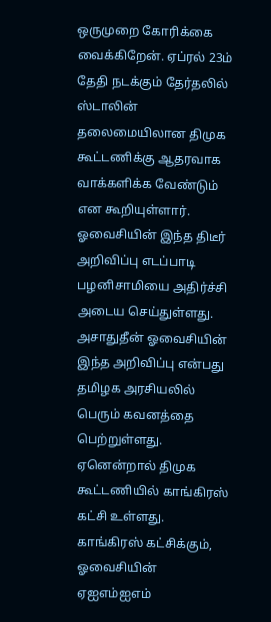ஒருமுறை கோரிக்கை வைக்கிறேன். ஏப்ரல் 23ம் தேதி நடக்கும் தேர்தலில் ஸ்டாலின் தலைமையிலான திமுக கூட்டணிக்கு ஆதரவாக வாக்களிக்க வேண்டும் என கூறியுள்ளார். ஓவைசியின் இந்த திடீர் அறிவிப்பு எடப்பாடி பழனிசாமியை அதிர்ச்சி அடைய செய்துள்ளது.
அசாதுதீன் ஓவைசியின் இந்த அறிவிப்பு என்பது தமிழக அரசியலில் பெரும் கவனத்தை பெற்றுள்ளது. ஏனென்றால் திமுக கூட்டணியில் காங்கிரஸ் கட்சி உள்ளது. காங்கிரஸ் கட்சிக்கும், ஓவைசியின் ஏஐஎம்ஐஎம்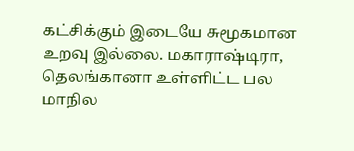கட்சிக்கும் இடையே சுமூகமான உறவு இல்லை. மகாராஷ்டிரா, தெலங்கானா உள்ளிட்ட பல மாநில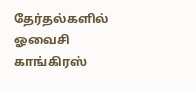தேர்தல்களில் ஓவைசி காங்கிரஸ்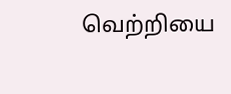வெற்றியை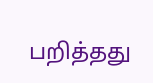பறித்தது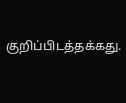குறிப்பிடத்தக்கது.